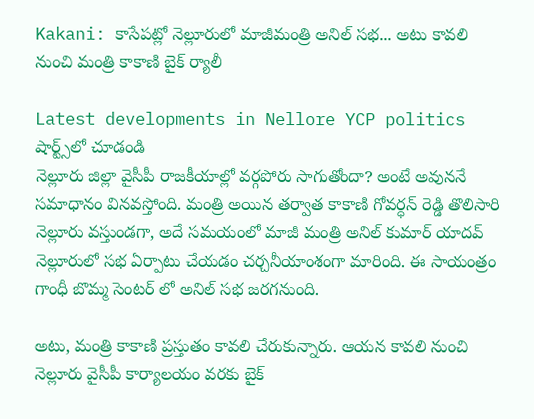Kakani: కాసేపట్లో నెల్లూరులో మాజీమంత్రి అనిల్ సభ... అటు కావలి నుంచి మంత్రి కాకాణి బైక్ ర్యాలీ

Latest developments in Nellore YCP politics
షార్ట్స్‌లో చూడండి
నెల్లూరు జిల్లా వైసీపీ రాజకీయాల్లో వర్గపోరు సాగుతోందా? అంటే అవుననే సమాధానం వినవస్తోంది. మంత్రి అయిన తర్వాత కాకాణి గోవర్ధన్ రెడ్డి తొలిసారి నెల్లూరు వస్తుండగా, అదే సమయంలో మాజీ మంత్రి అనిల్ కుమార్ యాదవ్ నెల్లూరులో సభ ఏర్పాటు చేయడం చర్చనీయాంశంగా మారింది. ఈ సాయంత్రం గాంధీ బొమ్మ సెంటర్ లో అనిల్ సభ జరగనుంది.

అటు, మంత్రి కాకాణి ప్రస్తుతం కావలి చేరుకున్నారు. ఆయన కావలి నుంచి నెల్లూరు వైసీపీ కార్యాలయం వరకు బైక్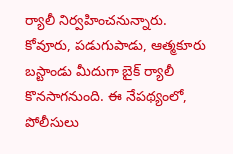ర్యాలీ నిర్వహించనున్నారు. కోవూరు, పడుగుపాడు, ఆత్మకూరు బస్టాండు మీదుగా బైక్ ర్యాలీ కొనసాగనుంది. ఈ నేపథ్యంలో, పోలీసులు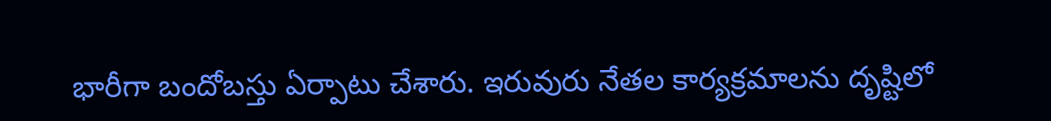భారీగా బందోబస్తు ఏర్పాటు చేశారు. ఇరువురు నేతల కార్యక్రమాలను దృష్టిలో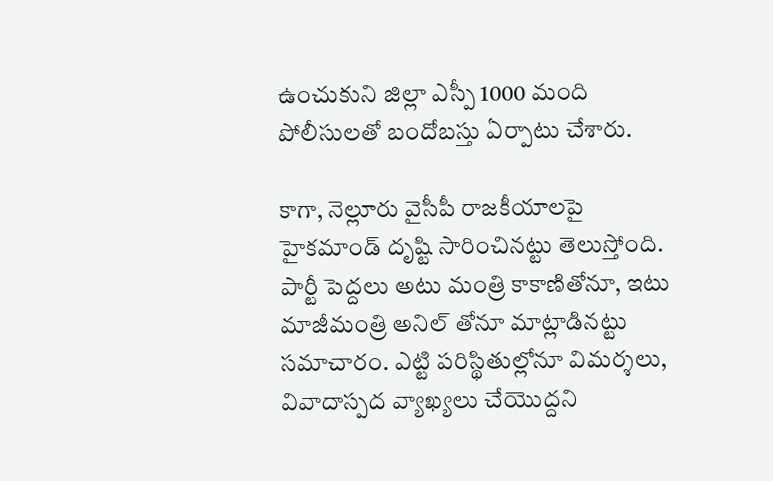ఉంచుకుని జిల్లా ఎస్పీ 1000 మంది పోలీసులతో బందోబస్తు ఏర్పాటు చేశారు.

కాగా, నెల్లూరు వైసీపీ రాజకీయాలపై హైకమాండ్ దృష్టి సారించినట్టు తెలుస్తోంది. పార్టీ పెద్దలు అటు మంత్రి కాకాణితోనూ, ఇటు మాజీమంత్రి అనిల్ తోనూ మాట్లాడినట్టు సమాచారం. ఎట్టి పరిస్థితుల్లోనూ విమర్శలు, వివాదాస్పద వ్యాఖ్యలు చేయొద్దని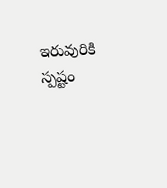ఇరువురికి స్పష్టం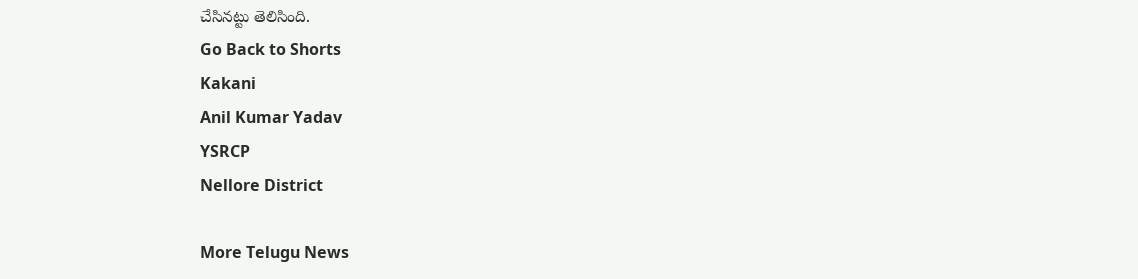చేసినట్టు తెలిసింది.
Go Back to Shorts
Kakani
Anil Kumar Yadav
YSRCP
Nellore District

More Telugu News